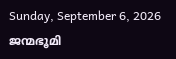Sunday, September 6, 2026
ജന്മഭൂമി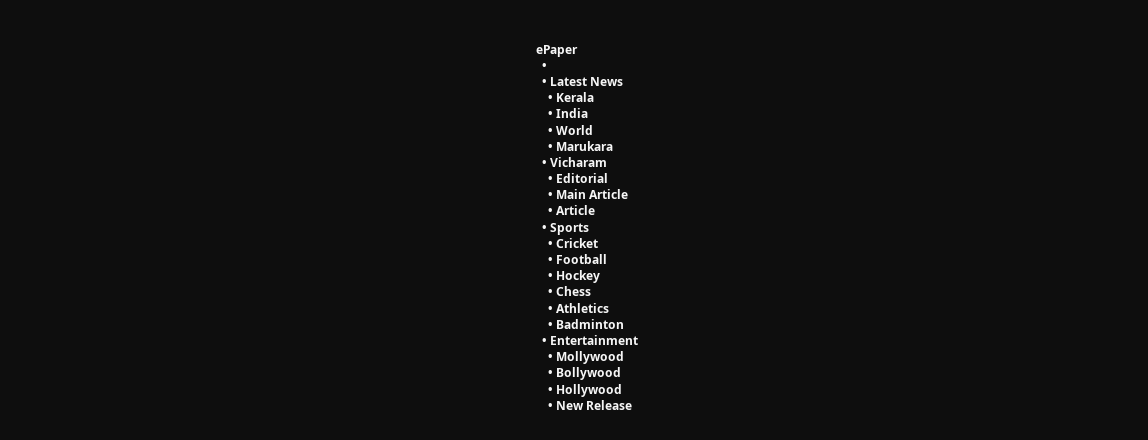ePaper
  •
  • Latest News
    • Kerala
    • India
    • World
    • Marukara
  • Vicharam
    • Editorial
    • Main Article
    • Article
  • Sports
    • Cricket
    • Football
    • Hockey
    • Chess
    • Athletics
    • Badminton
  • Entertainment
    • Mollywood
    • Bollywood
    • Hollywood
    • New Release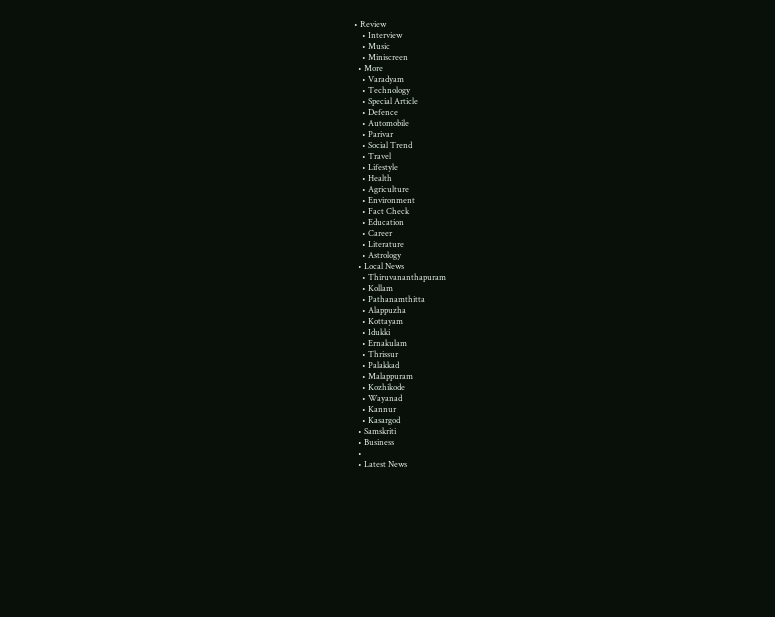• Review
    • Interview
    • Music
    • Miniscreen
  • More
    • Varadyam
    • Technology
    • Special Article
    • Defence
    • Automobile
    • Parivar
    • Social Trend
    • Travel
    • Lifestyle
    • Health
    • Agriculture
    • Environment
    • Fact Check
    • Education
    • Career
    • Literature
    • Astrology
  • Local News
    • Thiruvananthapuram
    • Kollam
    • Pathanamthitta
    • Alappuzha
    • Kottayam
    • Idukki
    • Ernakulam
    • Thrissur
    • Palakkad
    • Malappuram
    • Kozhikode
    • Wayanad
    • Kannur
    • Kasargod
  • Samskriti
  • Business
  •
  • Latest News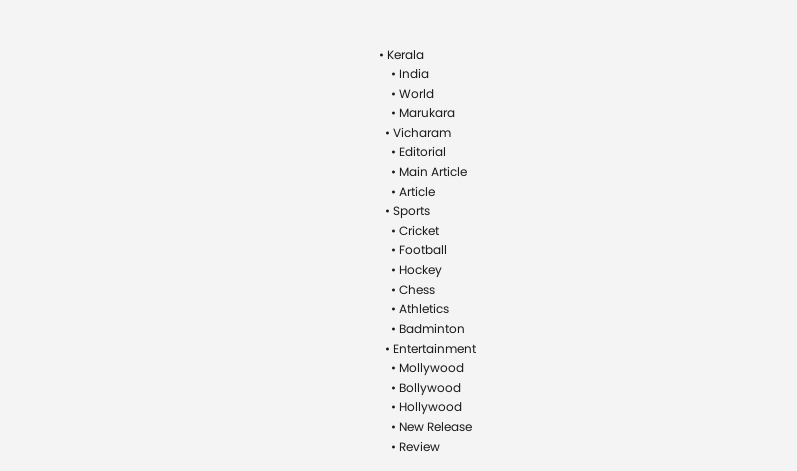• Kerala
    • India
    • World
    • Marukara
  • Vicharam
    • Editorial
    • Main Article
    • Article
  • Sports
    • Cricket
    • Football
    • Hockey
    • Chess
    • Athletics
    • Badminton
  • Entertainment
    • Mollywood
    • Bollywood
    • Hollywood
    • New Release
    • Review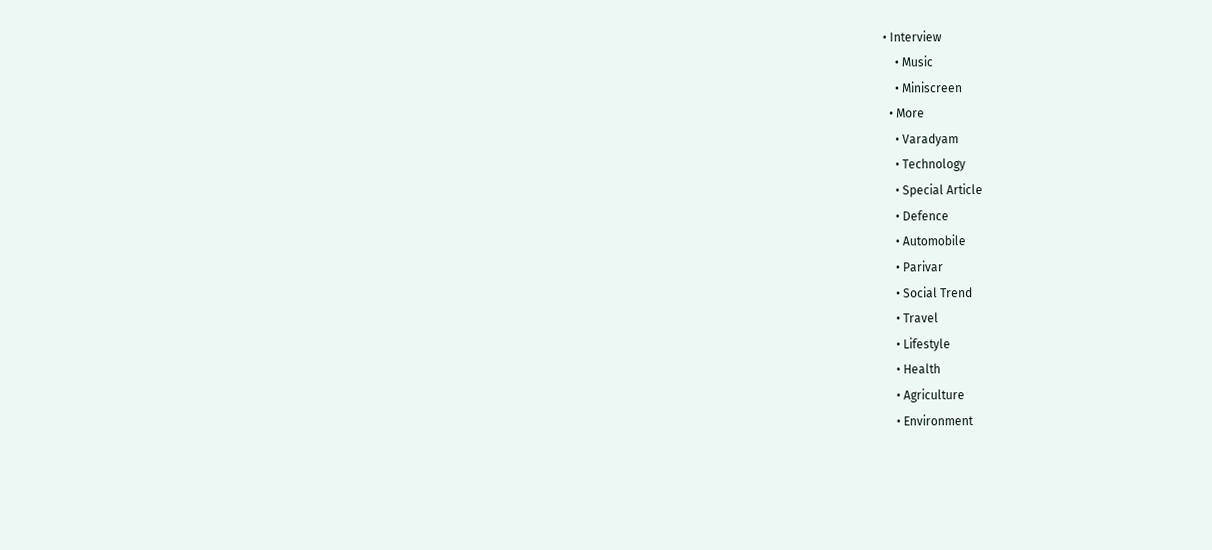• Interview
    • Music
    • Miniscreen
  • More
    • Varadyam
    • Technology
    • Special Article
    • Defence
    • Automobile
    • Parivar
    • Social Trend
    • Travel
    • Lifestyle
    • Health
    • Agriculture
    • Environment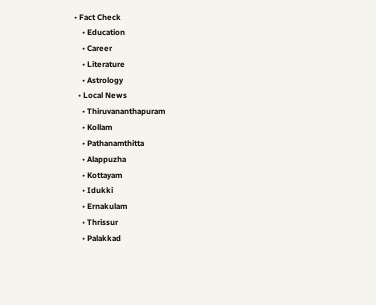• Fact Check
    • Education
    • Career
    • Literature
    • Astrology
  • Local News
    • Thiruvananthapuram
    • Kollam
    • Pathanamthitta
    • Alappuzha
    • Kottayam
    • Idukki
    • Ernakulam
    • Thrissur
    • Palakkad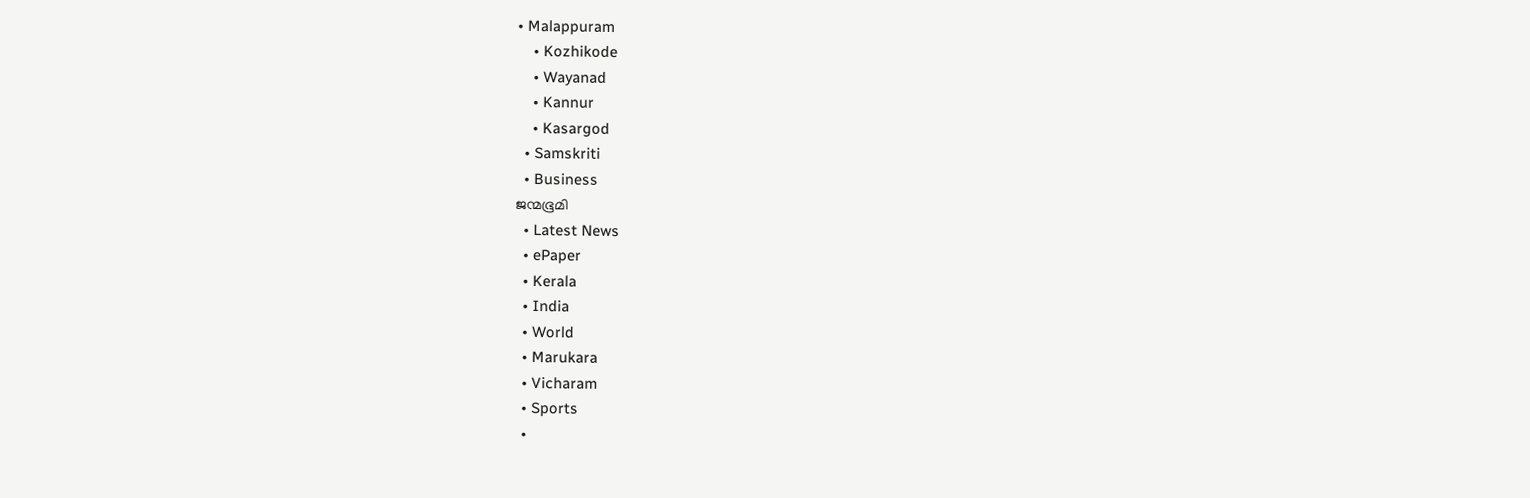• Malappuram
    • Kozhikode
    • Wayanad
    • Kannur
    • Kasargod
  • Samskriti
  • Business
ജന്മഭൂമി
  • Latest News
  • ePaper
  • Kerala
  • India
  • World
  • Marukara
  • Vicharam
  • Sports
  •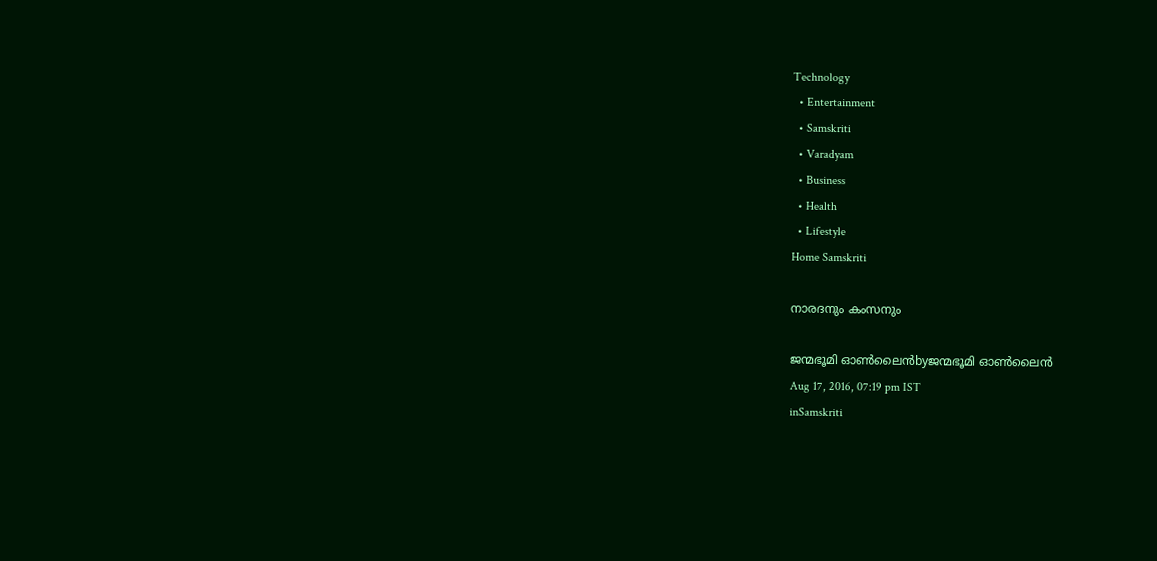Technology
  • Entertainment
  • Samskriti
  • Varadyam
  • Business
  • Health
  • Lifestyle
Home Samskriti

നാരദനും കംസനും

ജന്മഭൂമി ഓണ്‍ലൈന്‍byജന്മഭൂമി ഓണ്‍ലൈന്‍
Aug 17, 2016, 07:19 pm IST
inSamskriti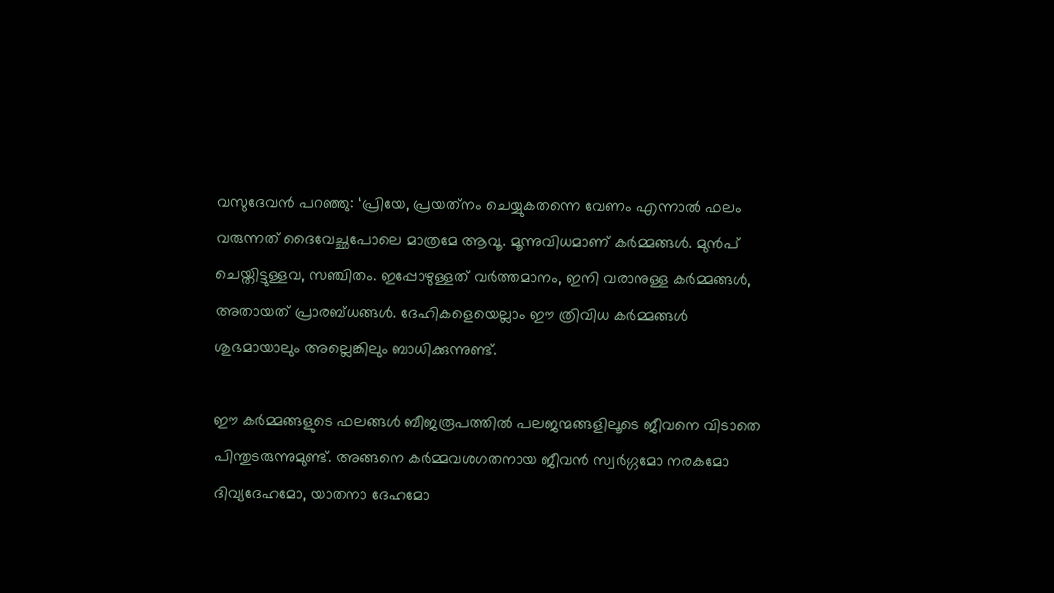വസുദേവന്‍ പറഞ്ഞു: ‘പ്രിയേ, പ്രയത്‌നം ചെയ്യുകതന്നെ വേണം എന്നാല്‍ ഫലം വരുന്നത് ദൈവേച്ഛപോലെ മാത്രമേ ആവൂ. മൂന്നുവിധമാണ് കര്‍മ്മങ്ങള്‍. മുന്‍പ് ചെയ്തിട്ടുള്ളവ, സഞ്ചിതം. ഇപ്പോഴുള്ളത് വര്‍ത്തമാനം, ഇനി വരാനുള്ള കര്‍മ്മങ്ങള്‍, അതായത് പ്രാരബ്ധങ്ങള്‍. ദേഹികളെയെല്ലാം ഈ ത്രിവിധ കര്‍മ്മങ്ങള്‍ ശുഭമായാലും അല്ലെങ്കിലും ബാധിക്കുന്നുണ്ട്.

ഈ കര്‍മ്മങ്ങളുടെ ഫലങ്ങള്‍ ബീജരൂപത്തില്‍ പലജന്മങ്ങളിലൂടെ ജീവനെ വിടാതെ പിന്തുടരുന്നുമുണ്ട്. അങ്ങനെ കര്‍മ്മവശഗതനായ ജീവന്‍ സ്വര്‍ഗ്ഗമോ നരകമോ ദിവ്യദേഹമോ, യാതനാ ദേഹമോ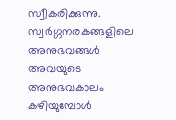സ്വീകരിക്കുന്നു. സ്വര്‍ഗ്ഗനരകങ്ങളിലെ അനുഭവങ്ങള്‍ അവയുടെ അനുഭവകാലം കഴിയുമ്പോള്‍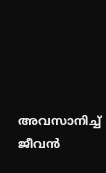അവസാനിച്ച് ജീവന്‍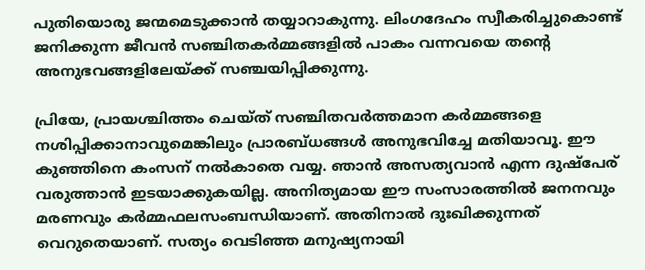പുതിയൊരു ജന്മമെടുക്കാന്‍ തയ്യാറാകുന്നു. ലിംഗദേഹം സ്വീകരിച്ചുകൊണ്ട് ജനിക്കുന്ന ജീവന്‍ സഞ്ചിതകര്‍മ്മങ്ങളില്‍ പാകം വന്നവയെ തന്റെ അനുഭവങ്ങളിലേയ്‌ക്ക് സഞ്ചയിപ്പിക്കുന്നു.

പ്രിയേ, പ്രായശ്ചിത്തം ചെയ്ത് സഞ്ചിതവര്‍ത്തമാന കര്‍മ്മങ്ങളെ നശിപ്പിക്കാനാവുമെങ്കിലും പ്രാരബ്ധങ്ങള്‍ അനുഭവിച്ചേ മതിയാവൂ. ഈ കുഞ്ഞിനെ കംസന് നല്‍കാതെ വയ്യ. ഞാന്‍ അസത്യവാന്‍ എന്ന ദുഷ്‌പേര് വരുത്താന്‍ ഇടയാക്കുകയില്ല. അനിത്യമായ ഈ സംസാരത്തില്‍ ജനനവും മരണവും കര്‍മ്മഫലസംബന്ധിയാണ്. അതിനാല്‍ ദുഃഖിക്കുന്നത് വെറുതെയാണ്. സത്യം വെടിഞ്ഞ മനുഷ്യനായി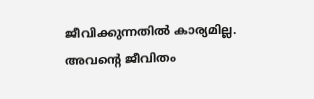ജീവിക്കുന്നതില്‍ കാര്യമില്ല. അവന്റെ ജീവിതം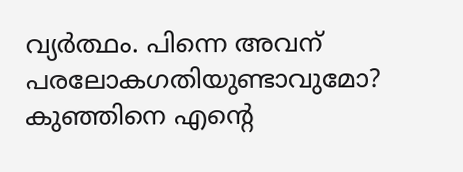വ്യര്‍ത്ഥം. പിന്നെ അവന് പരലോകഗതിയുണ്ടാവുമോ? കുഞ്ഞിനെ എന്റെ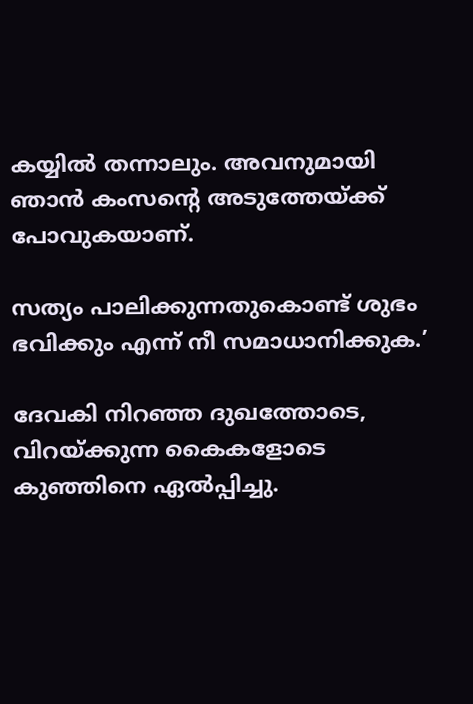കയ്യില്‍ തന്നാലും. അവനുമായി ഞാന്‍ കംസന്റെ അടുത്തേയ്‌ക്ക് പോവുകയാണ്.

സത്യം പാലിക്കുന്നതുകൊണ്ട് ശുഭം ഭവിക്കും എന്ന് നീ സമാധാനിക്കുക.’

ദേവകി നിറഞ്ഞ ദുഖത്തോടെ, വിറയ്‌ക്കുന്ന കൈകളോടെ കുഞ്ഞിനെ ഏല്‍പ്പിച്ചു.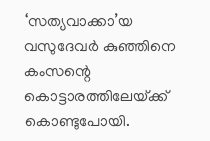‘സത്യവാക്കാ’യ വസുദേവര്‍ കുഞ്ഞിനെ കംസന്റെ കൊട്ടാരത്തിലേയ്‌ക്ക് കൊണ്ടുപോയി.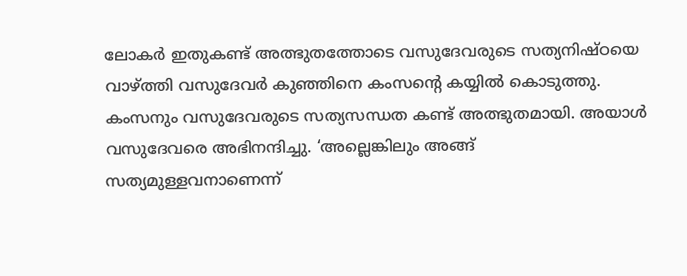ലോകര്‍ ഇതുകണ്ട് അത്ഭുതത്തോടെ വസുദേവരുടെ സത്യനിഷ്ഠയെ വാഴ്‌ത്തി വസുദേവര്‍ കുഞ്ഞിനെ കംസന്റെ കയ്യില്‍ കൊടുത്തു. കംസനും വസുദേവരുടെ സത്യസന്ധത കണ്ട് അത്ഭുതമായി. അയാള്‍ വസുദേവരെ അഭിനന്ദിച്ചു. ‘അല്ലെങ്കിലും അങ്ങ് സത്യമുള്ളവനാണെന്ന്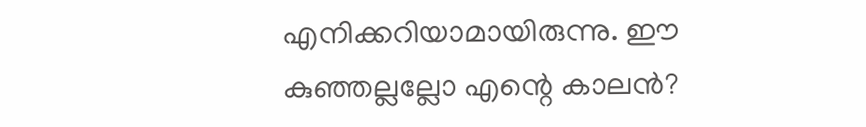എനിക്കറിയാമായിരുന്നു. ഈ കുഞ്ഞല്ലല്ലോ എന്റെ കാലന്‍?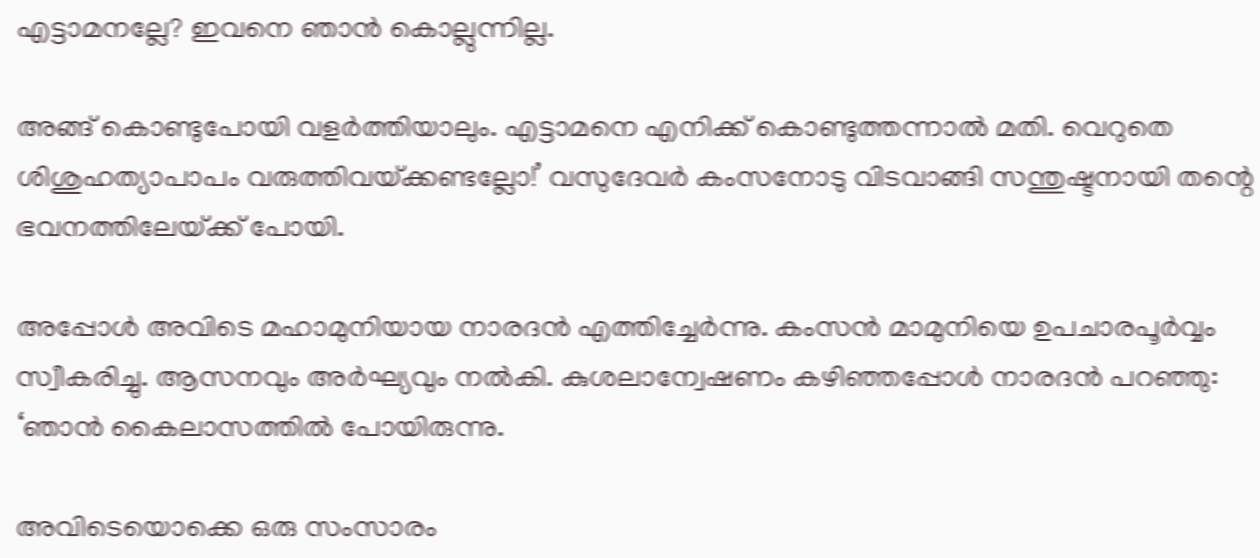എട്ടാമനല്ലേ? ഇവനെ ഞാന്‍ കൊല്ലുന്നില്ല.

അങ്ങ് കൊണ്ടുപോയി വളര്‍ത്തിയാലും. എട്ടാമനെ എനിക്ക് കൊണ്ടുത്തന്നാല്‍ മതി. വെറുതെ ശിശുഹത്യാപാപം വരുത്തിവയ്‌ക്കണ്ടല്ലോ!’ വസുദേവര്‍ കംസനോടു വിടവാങ്ങി സന്തുഷ്ടനായി തന്റെ ഭവനത്തിലേയ്‌ക്ക് പോയി.

അപ്പോള്‍ അവിടെ മഹാമുനിയായ നാരദന്‍ എത്തിച്ചേര്‍ന്നു. കംസന്‍ മാമുനിയെ ഉപചാരപൂര്‍വ്വം സ്വീകരിച്ചു. ആസനവും അര്‍ഘ്യവും നല്‍കി. കുശലാന്വേഷണം കഴിഞ്ഞപ്പോള്‍ നാരദന്‍ പറഞ്ഞു: ‘ഞാന്‍ കൈലാസത്തില്‍ പോയിരുന്നു.

അവിടെയൊക്കെ ഒരു സംസാരം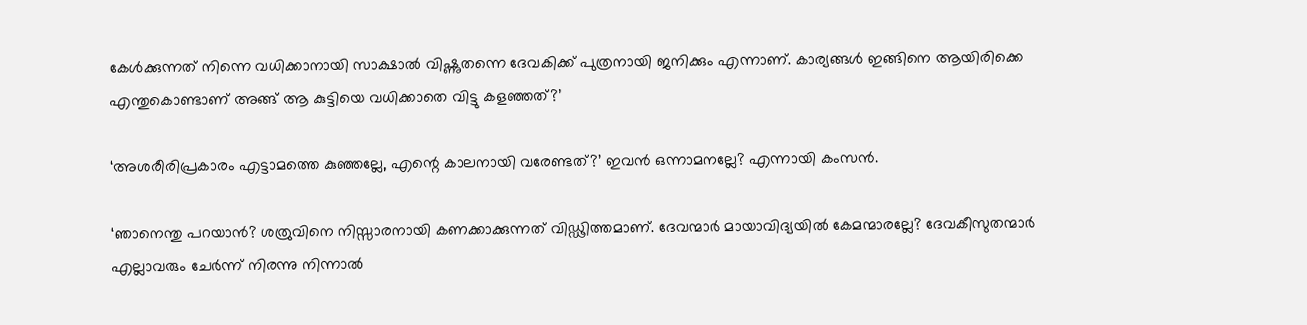കേള്‍ക്കുന്നത് നിന്നെ വധിക്കാനായി സാക്ഷാല്‍ വിഷ്ണുതന്നെ ദേവകിക്ക് പുത്രനായി ജനിക്കും എന്നാണ്. കാര്യങ്ങള്‍ ഇങ്ങിനെ ആയിരിക്കെ എന്തുകൊണ്ടാണ് അങ്ങ് ആ കുട്ടിയെ വധിക്കാതെ വിട്ടു കളഞ്ഞത്?’

‘അശരീരിപ്രകാരം എട്ടാമത്തെ കുഞ്ഞല്ലേ, എന്റെ കാലനായി വരേണ്ടത്?’ ഇവന്‍ ഒന്നാമനല്ലേ? എന്നായി കംസന്‍.

‘ഞാനെന്തു പറയാന്‍? ശത്രുവിനെ നിസ്സാരനായി കണക്കാക്കുന്നത് വിഡ്ഢിത്തമാണ്. ദേവന്മാര്‍ മായാവിദ്യയില്‍ കേമന്മാരല്ലേ? ദേവകീസുതന്മാര്‍ എല്ലാവരും ചേര്‍ന്ന് നിരന്നു നിന്നാല്‍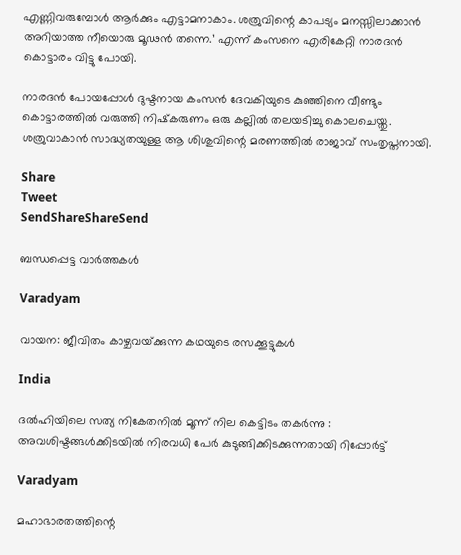എണ്ണിവരുമ്പോള്‍ ആര്‍ക്കും എട്ടാമനാകാം. ശത്രുവിന്റെ കാപട്യം മനസ്സിലാക്കാന്‍ അറിയാത്ത നീയൊരു മൂഢന്‍ തന്നെ.’ എന്ന് കംസനെ എരികേറ്റി നാരദന്‍ കൊട്ടാരം വിട്ടു പോയി.

നാരദന്‍ പോയപ്പോള്‍ ദുഷ്ടനായ കംസന്‍ ദേവകിയുടെ കുഞ്ഞിനെ വീണ്ടും കൊട്ടാരത്തില്‍ വരുത്തി നിഷ്‌കരുണം ഒരു കല്ലില്‍ തലയടിച്ചു കൊലചെയ്തു. ശത്രുവാകാന്‍ സാദ്ധ്യതയുള്ള ആ ശിശുവിന്റെ മരണത്തില്‍ രാജാവ് സംതൃപ്തനായി.

Share
Tweet
SendShareShareSend

ബന്ധപ്പെട്ട വാര്‍ത്തകള്‍

Varadyam

വായന: ജീവിതം കാഴ്ചവയ്‌ക്കുന്ന കഥയുടെ രസക്കൂട്ടുകള്‍

India

ദൽഹിയിലെ സത്യ നികേതനിൽ മൂന്ന് നില കെട്ടിടം തകർന്നു : അവശിഷ്ടങ്ങൾക്കിടയിൽ നിരവധി പേർ കുടുങ്ങിക്കിടക്കുന്നതായി റിപ്പോർട്ട്

Varadyam

മഹാഭാരതത്തിന്റെ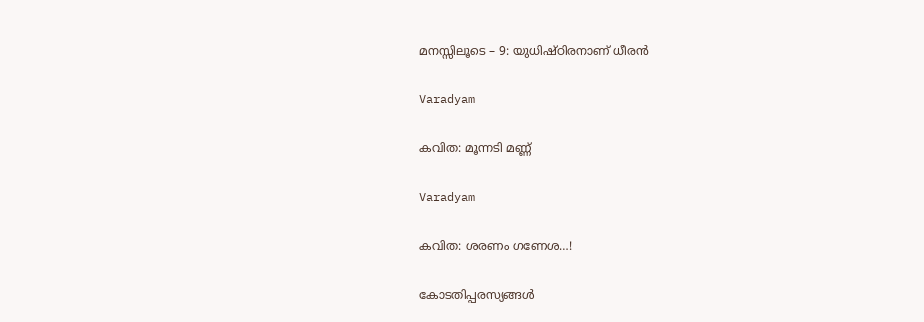മനസ്സിലൂടെ – 9: യുധിഷ്ഠിരനാണ് ധീരന്‍

Varadyam

കവിത: മൂന്നടി മണ്ണ്

Varadyam

കവിത: ശരണം ഗണേശ…!

കോടതിപ്പരസ്യങ്ങള്‍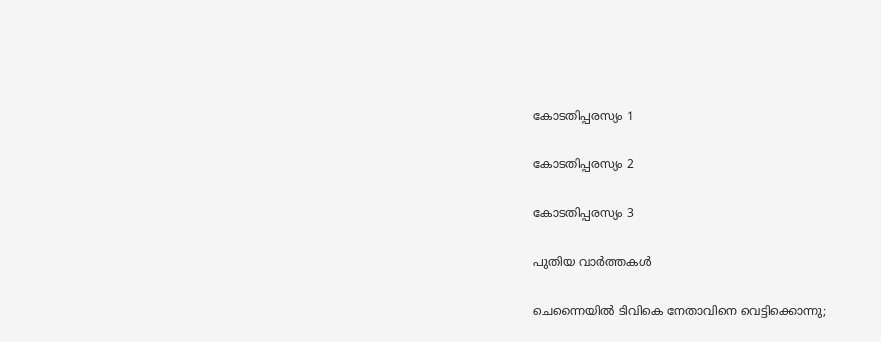കോടതിപ്പരസ്യം 1

കോടതിപ്പരസ്യം 2

കോടതിപ്പരസ്യം 3

പുതിയ വാര്‍ത്തകള്‍

ചെന്നൈയില്‍ ടിവികെ നേതാവിനെ വെട്ടിക്കൊന്നു;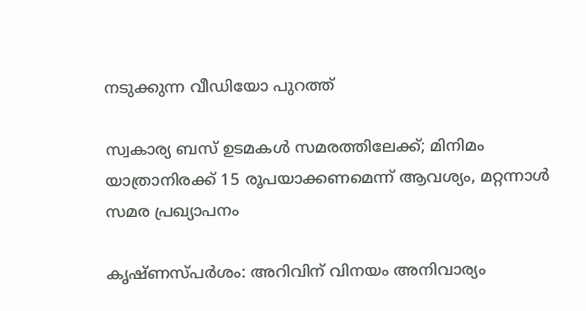നടുക്കുന്ന വീഡിയോ പുറത്ത്

സ്വകാര്യ ബസ് ഉടമകൾ സമരത്തിലേക്ക്; മിനിമം യാത്രാനിരക്ക് 15 രൂപയാക്കണമെന്ന് ആവശ്യം, മറ്റന്നാൾ സമര പ്രഖ്യാപനം

കൃഷ്ണസ്പര്‍ശം: അറിവിന് വിനയം അനിവാര്യം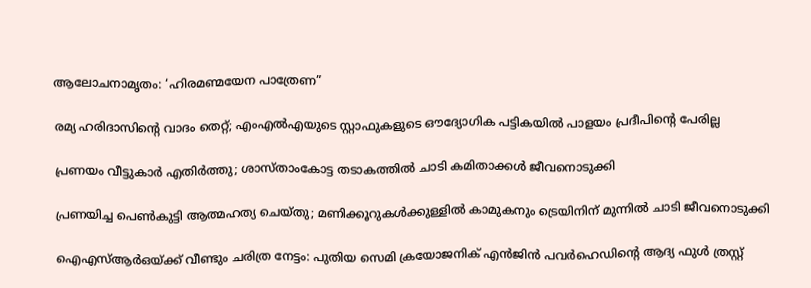ആലോചനാമൃതം: ‘ഹിരമണ്മയേന പാത്രേണ”

രമ്യ ഹരിദാസിന്റെ വാദം തെറ്റ്; എംഎല്‍എയുടെ സ്റ്റാഫുകളുടെ ഔദ്യോഗിക പട്ടികയില്‍ പാളയം പ്രദീപിന്റെ പേരില്ല

പ്രണയം വീട്ടുകാർ എതിർത്തു; ശാസ്താംകോട്ട തടാകത്തിൽ ചാടി കമിതാക്കൾ ജീവനൊടുക്കി

പ്രണയിച്ച പെൺകുട്ടി ആത്മഹത്യ ചെയ്തു; മണിക്കൂറുകൾക്കുള്ളിൽ കാമുകനും ട്രെയിനിന് മുന്നിൽ ചാടി ജീവനൊടുക്കി

ഐഎസ്ആർഒയ്‌ക്ക് വീണ്ടും ചരിത്ര നേട്ടം: പുതിയ സെമി ക്രയോജനിക് എൻജിൻ പവർഹെഡിന്റെ ആദ്യ ഫുൾ ത്രസ്റ്റ്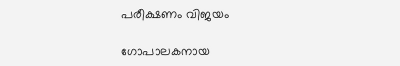പരീക്ഷണം വിജയം

ഗോപാലകനായ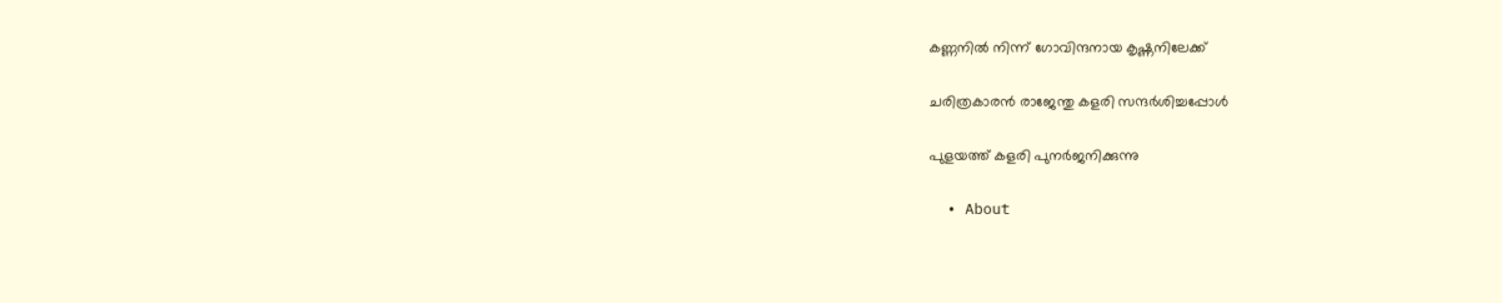കണ്ണനില്‍ നിന്ന് ഗോവിന്ദനായ കൃഷ്ണനിലേക്ക്

ചരിത്രകാരന്‍ രാജേന്തു കളരി സന്ദര്‍ശിച്ചപ്പോള്‍

പുളയത്ത് കളരി പുനര്‍ജനിക്കുന്നു

  • About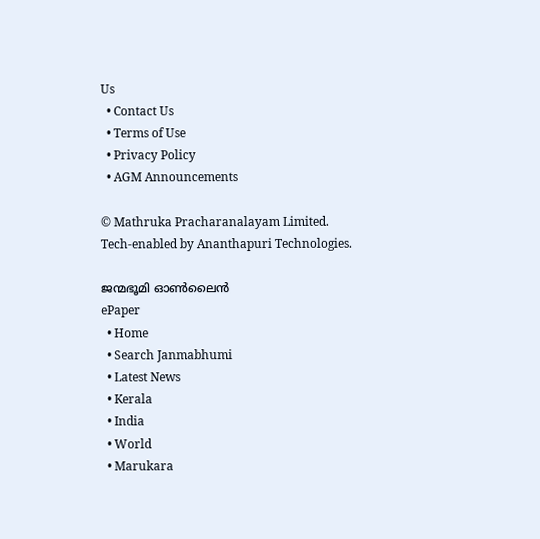Us
  • Contact Us
  • Terms of Use
  • Privacy Policy
  • AGM Announcements

© Mathruka Pracharanalayam Limited.
Tech-enabled by Ananthapuri Technologies.

ജന്മഭൂമി ഓണ്‍ലൈന്‍
ePaper
  • Home
  • Search Janmabhumi
  • Latest News
  • Kerala
  • India
  • World
  • Marukara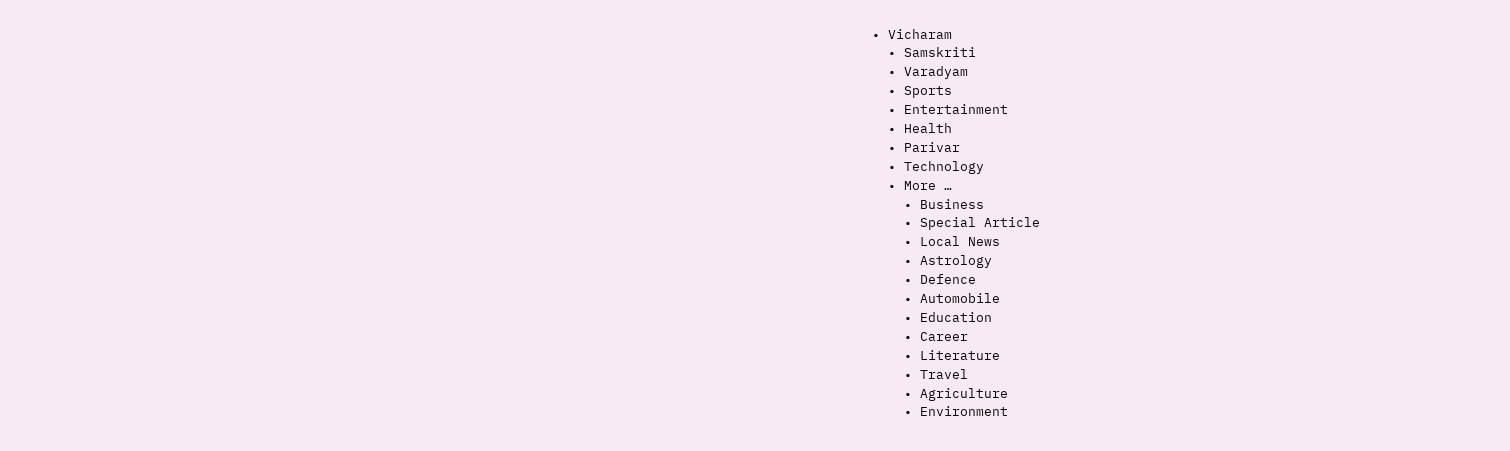• Vicharam
  • Samskriti
  • Varadyam
  • Sports
  • Entertainment
  • Health
  • Parivar
  • Technology
  • More …
    • Business
    • Special Article
    • Local News
    • Astrology
    • Defence
    • Automobile
    • Education
    • Career
    • Literature
    • Travel
    • Agriculture
    • Environment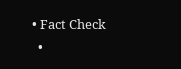• Fact Check
  •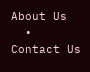About Us
  • Contact Us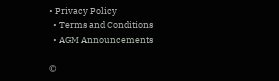• Privacy Policy
  • Terms and Conditions
  • AGM Announcements

©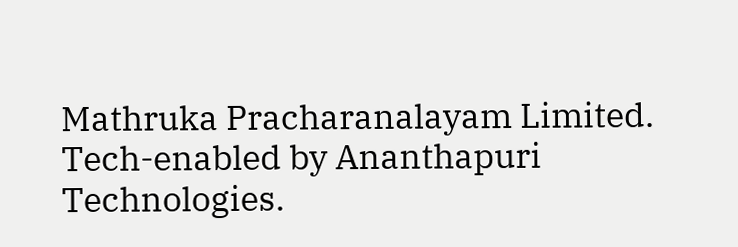Mathruka Pracharanalayam Limited.
Tech-enabled by Ananthapuri Technologies.